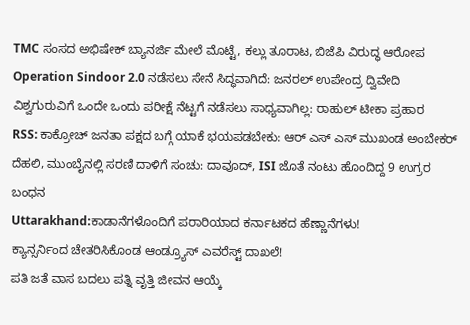TMC ಸಂಸದ ಅಭಿಷೇಕ್ ಬ್ಯಾನರ್ಜಿ ಮೇಲೆ ಮೊಟ್ಟೆ, ಕಲ್ಲು ತೂರಾಟ, ಬಿಜೆಪಿ ವಿರುದ್ಧ ಆರೋಪ
Operation Sindoor 2.0 ನಡೆಸಲು ಸೇನೆ ಸಿದ್ಧವಾಗಿದೆ: ಜನರಲ್ ಉಪೇಂದ್ರ ದ್ವಿವೇದಿ
ವಿಶ್ವಗುರುವಿಗೆ ಒಂದೇ ಒಂದು ಪರೀಕ್ಷೆ ನೆಟ್ಟಗೆ ನಡೆಸಲು ಸಾಧ್ಯವಾಗಿಲ್ಲ: ರಾಹುಲ್ ಟೀಕಾ ಪ್ರಹಾರ
RSS: ಕಾಕ್ರೋಚ್ ಜನತಾ ಪಕ್ಷದ ಬಗ್ಗೆ ಯಾಕೆ ಭಯಪಡಬೇಕು: ಆರ್ ಎಸ್ ಎಸ್ ಮುಖಂಡ ಅಂಬೇಕರ್
ದೆಹಲಿ, ಮುಂಬೈನಲ್ಲಿ ಸರಣಿ ದಾಳಿಗೆ ಸಂಚು: ದಾವೂದ್, ISI ಜೊತೆ ನಂಟು ಹೊಂದಿದ್ದ 9 ಉಗ್ರರ ಬಂಧನ
Uttarakhand:ಕಾಡಾನೆಗಳೊಂದಿಗೆ ಪರಾರಿಯಾದ ಕರ್ನಾಟಕದ ಹೆಣ್ಣಾನೆಗಳು!
ಕ್ಯಾನ್ಸರ್ನಿಂದ ಚೇತರಿಸಿಕೊಂಡ ಆಂಡ್ರ್ಯೂಸ್ ಎವರೆಸ್ಟ್ ದಾಖಲೆ!
ಪತಿ ಜತೆ ವಾಸ ಬದಲು ಪತ್ನಿ ವೃತ್ತಿ ಜೀವನ ಆಯ್ಕೆ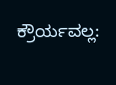ಕ್ರೌರ್ಯವಲ್ಲ: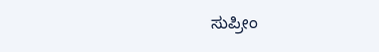ಸುಪ್ರೀಂ